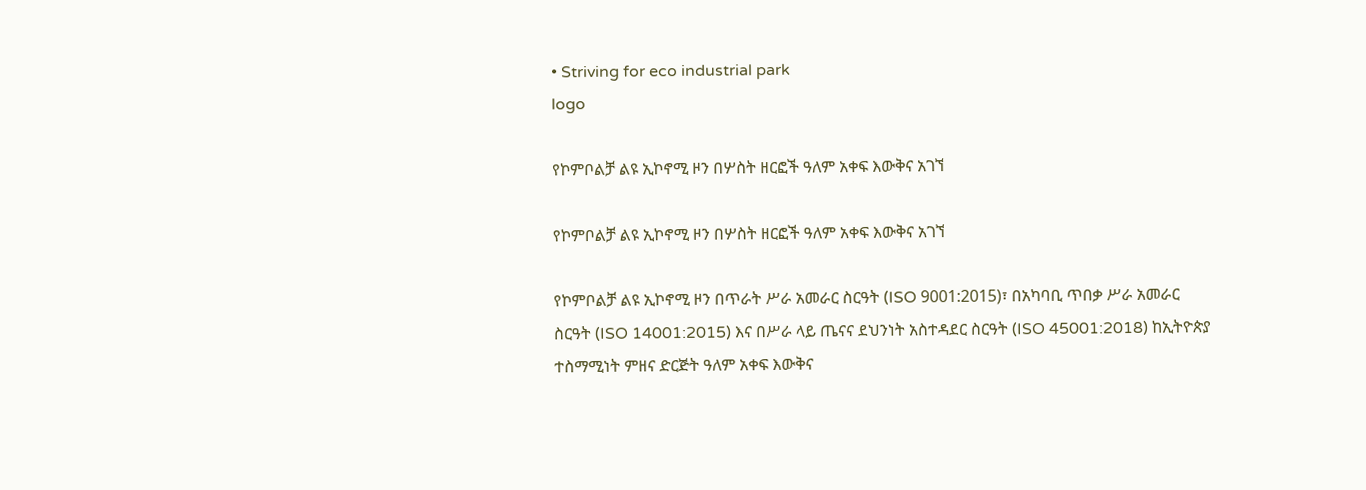• Striving for eco industrial park
logo

የኮምቦልቻ ልዩ ኢኮኖሚ ዞን በሦስት ዘርፎች ዓለም አቀፍ እውቅና አገኘ

የኮምቦልቻ ልዩ ኢኮኖሚ ዞን በሦስት ዘርፎች ዓለም አቀፍ እውቅና አገኘ

የኮምቦልቻ ልዩ ኢኮኖሚ ዞን በጥራት ሥራ አመራር ስርዓት (ISO 9001:2015)፣ በአካባቢ ጥበቃ ሥራ አመራር ስርዓት (ISO 14001:2015) እና በሥራ ላይ ጤናና ደህንነት አስተዳደር ስርዓት (ISO 45001:2018) ከኢትዮጵያ ተስማሚነት ምዘና ድርጅት ዓለም አቀፍ እውቅና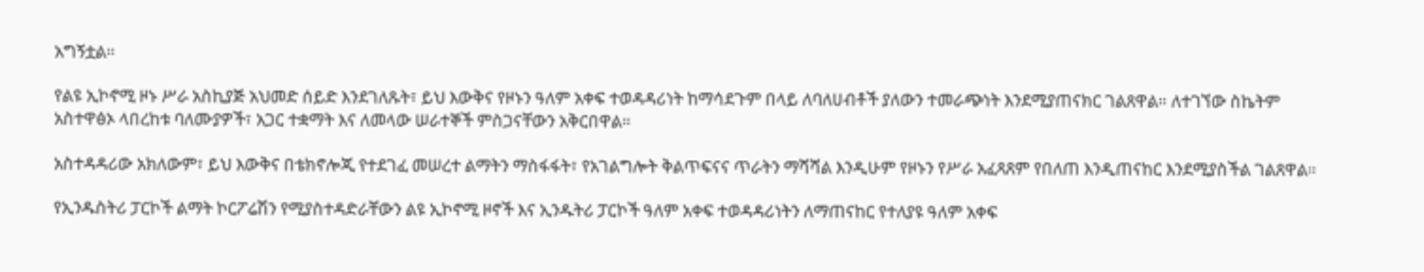አግኝቷል።

የልዩ ኢኮኖሚ ዞኑ ሥራ አስኪያጅ አህመድ ሰይድ እንደገለጹት፣ ይህ እውቅና የዞኑን ዓለም አቀፍ ተወዳዳሪነት ከማሳደጉም በላይ ለባለሀብቶች ያለውን ተመራጭነት እንደሚያጠናክር ገልጸዋል። ለተገኘው ስኬትም አስተዋፅኦ ላበረከቱ ባለሙያዎች፣ አጋር ተቋማት እና ለመላው ሠራተኞች ምስጋናቸውን አቅርበዋል።

አስተዳዳሪው አክለውም፣ ይህ እውቅና በቴክኖሎጂ የተደገፈ መሠረተ ልማትን ማስፋፋት፣ የአገልግሎት ቅልጥፍናና ጥራትን ማሻሻል እንዲሁም የዞኑን የሥራ አፈጻጸም የበለጠ እንዲጠናከር እንደሚያስችል ገልጸዋል።

የኢንዱስትሪ ፓርኮች ልማት ኮርፖሬሽን የሚያስተዳድራቸውን ልዩ ኢኮኖሚ ዞኖች እና ኢንዱትሪ ፓርኮች ዓለም አቀፍ ተወዳዳሪነትን ለማጠናከር የተለያዩ ዓለም አቀፍ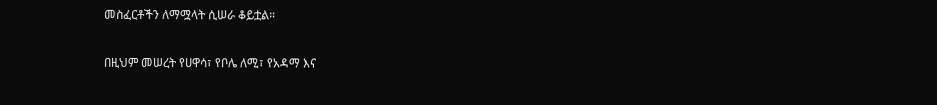መስፈርቶችን ለማሟላት ሲሠራ ቆይቷል።

በዚህም መሠረት የሀዋሳ፣ የቦሌ ለሚ፣ የአዳማ እና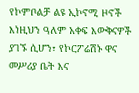የኮምቦልቻ ልዩ ኢኮኖሚ ዞኖች እነዚህን ዓለም አቀፍ እውቅናዎች ያገኙ ሲሆን፣ የኮርፖሬሽኑ ዋና መሥሪያ ቤት እና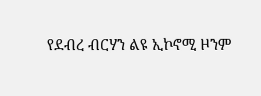የደብረ ብርሃን ልዩ ኢኮኖሚ ዞንም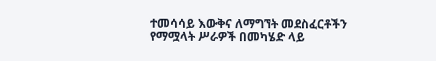ተመሳሳይ እውቅና ለማግኘት መደስፈርቶችን የማሟላት ሥራዎች በመካሄድ ላይ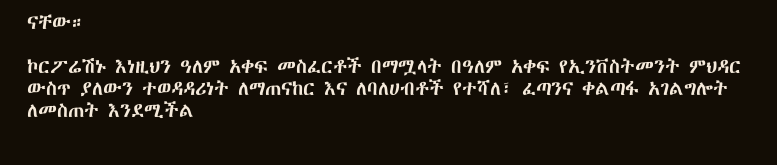ናቸው።

ኮርፖሬሽኑ እነዚህን ዓለም አቀፍ መስፈርቶች በማሟላት በዓለም አቀፍ የኢንቨስትመንት ምህዳር ውስጥ ያለውን ተወዳዳሪነት ለማጠናከር እና ለባለሀብቶች የተሻለ፣ ፈጣንና ቀልጣፋ አገልግሎት ለመስጠት እንደሚችል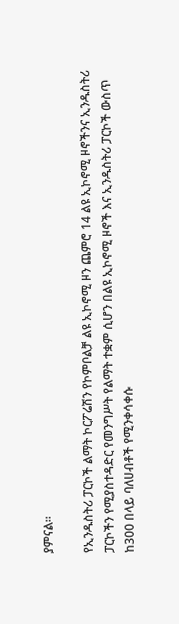ያምናል።

የኢንዱስትሪ ፓርኮች ልማት ኮርፖሬሽን የኮምቦልቻ ልዩ ኢኮኖሚ ዞን ጨምሮ 14 ልዩ ኢኮኖሚ ዞኖችንና ኢንዱስትሪ ፓርኮችን የሚያስተዳድር የመንግሥት የልማት ተቋም ሲሆን በልዩ ኢኮኖሚ ዞኖች እና ኢንዱስትሪ ፓርኮች ውስጥ ከ300 በላይ ባለሀብቶች የሚንቀሳቀሱ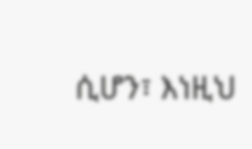ሲሆን፣ እነዚህ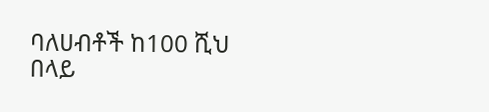ባለሀብቶች ከ100 ሺህ በላይ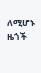ለሚሆኑ ዜጎች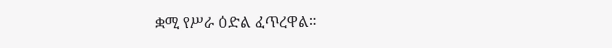ቋሚ የሥራ ዕድል ፈጥረዋል።